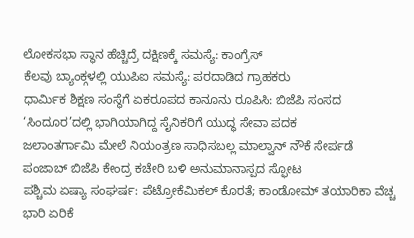ಲೋಕಸಭಾ ಸ್ಥಾನ ಹೆಚ್ಚಿದ್ರೆ ದಕ್ಷಿಣಕ್ಕೆ ಸಮಸ್ಯೆ: ಕಾಂಗ್ರೆಸ್
ಕೆಲವು ಬ್ಯಾಂಕ್ಗಳಲ್ಲಿ ಯುಪಿಐ ಸಮಸ್ಯೆ: ಪರದಾಡಿದ ಗ್ರಾಹಕರು
ಧಾರ್ಮಿಕ ಶಿಕ್ಷಣ ಸಂಸ್ಥೆಗೆ ಏಕರೂಪದ ಕಾನೂನು ರೂಪಿಸಿ: ಬಿಜೆಪಿ ಸಂಸದ
‘ಸಿಂದೂರ’ದಲ್ಲಿ ಭಾಗಿಯಾಗಿದ್ದ ಸೈನಿಕರಿಗೆ ಯುದ್ಧ ಸೇವಾ ಪದಕ
ಜಲಾಂತರ್ಗಾಮಿ ಮೇಲೆ ನಿಯಂತ್ರಣ ಸಾಧಿಸಬಲ್ಲ ಮಾಲ್ವಾನ್ ನೌಕೆ ಸೇರ್ಪಡೆ
ಪಂಜಾಬ್ ಬಿಜೆಪಿ ಕೇಂದ್ರ ಕಚೇರಿ ಬಳಿ ಅನುಮಾನಾಸ್ಪದ ಸ್ಫೋಟ
ಪಶ್ಚಿಮ ಏಷ್ಯಾ ಸಂಘರ್ಷ: ಪೆಟ್ರೋಕೆಮಿಕಲ್ ಕೊರತೆ; ಕಾಂಡೋಮ್ ತಯಾರಿಕಾ ವೆಚ್ಚ ಭಾರಿ ಏರಿಕೆ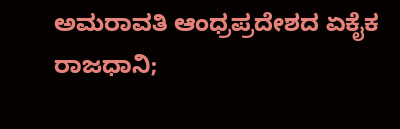ಅಮರಾವತಿ ಆಂಧ್ರಪ್ರದೇಶದ ಏಕೈಕ ರಾಜಧಾನಿ;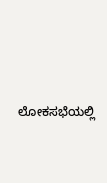ಲೋಕಸಭೆಯಲ್ಲಿ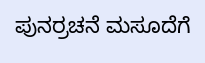ಪುನರ್ರಚನೆ ಮಸೂದೆಗೆ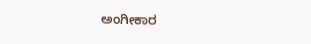ಅಂಗೀಕಾರ